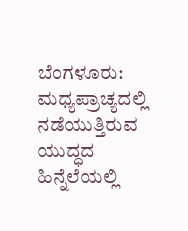ಬೆಂಗಳೂರು: ಮಧ್ಯಪ್ರಾಚ್ಯದಲ್ಲಿ ನಡೆಯುತ್ತಿರುವ ಯುದ್ಧದ ಹಿನ್ನೆಲೆಯಲ್ಲಿ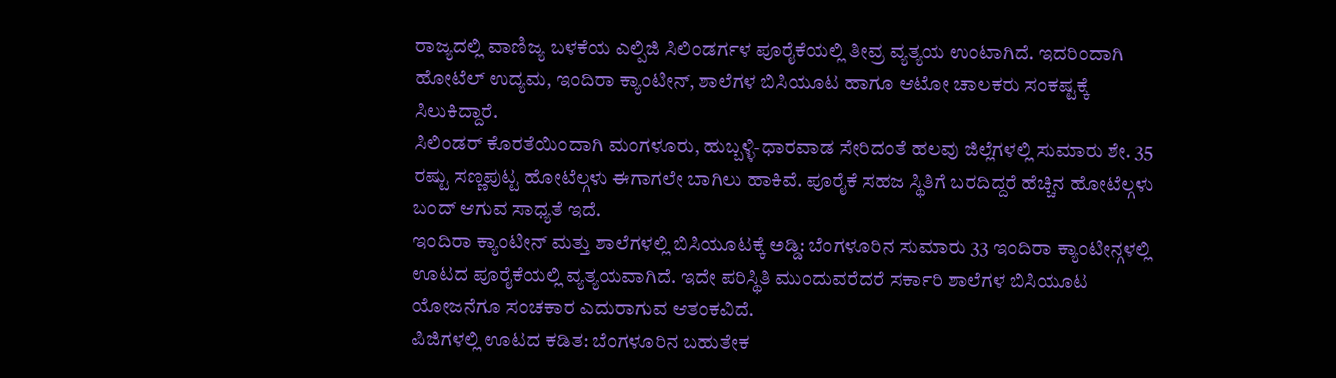ರಾಜ್ಯದಲ್ಲಿ ವಾಣಿಜ್ಯ ಬಳಕೆಯ ಎಲ್ಪಿಜಿ ಸಿಲಿಂಡರ್ಗಳ ಪೂರೈಕೆಯಲ್ಲಿ ತೀವ್ರ ವ್ಯತ್ಯಯ ಉಂಟಾಗಿದೆ. ಇದರಿಂದಾಗಿ ಹೋಟೆಲ್ ಉದ್ಯಮ, ಇಂದಿರಾ ಕ್ಯಾಂಟೀನ್, ಶಾಲೆಗಳ ಬಿಸಿಯೂಟ ಹಾಗೂ ಆಟೋ ಚಾಲಕರು ಸಂಕಷ್ಟಕ್ಕೆ ಸಿಲುಕಿದ್ದಾರೆ.
ಸಿಲಿಂಡರ್ ಕೊರತೆಯಿಂದಾಗಿ ಮಂಗಳೂರು, ಹುಬ್ಬಳ್ಳಿ-ಧಾರವಾಡ ಸೇರಿದಂತೆ ಹಲವು ಜಿಲ್ಲೆಗಳಲ್ಲಿ ಸುಮಾರು ಶೇ. 35 ರಷ್ಟು ಸಣ್ಣಪುಟ್ಟ ಹೋಟೆಲ್ಗಳು ಈಗಾಗಲೇ ಬಾಗಿಲು ಹಾಕಿವೆ. ಪೂರೈಕೆ ಸಹಜ ಸ್ಥಿತಿಗೆ ಬರದಿದ್ದರೆ ಹೆಚ್ಚಿನ ಹೋಟೆಲ್ಗಳು ಬಂದ್ ಆಗುವ ಸಾಧ್ಯತೆ ಇದೆ.
ಇಂದಿರಾ ಕ್ಯಾಂಟೀನ್ ಮತ್ತು ಶಾಲೆಗಳಲ್ಲಿ ಬಿಸಿಯೂಟಕ್ಕೆ ಅಡ್ಡಿ: ಬೆಂಗಳೂರಿನ ಸುಮಾರು 33 ಇಂದಿರಾ ಕ್ಯಾಂಟೀನ್ಗಳಲ್ಲಿ ಊಟದ ಪೂರೈಕೆಯಲ್ಲಿ ವ್ಯತ್ಯಯವಾಗಿದೆ. ಇದೇ ಪರಿಸ್ಥಿತಿ ಮುಂದುವರೆದರೆ ಸರ್ಕಾರಿ ಶಾಲೆಗಳ ಬಿಸಿಯೂಟ ಯೋಜನೆಗೂ ಸಂಚಕಾರ ಎದುರಾಗುವ ಆತಂಕವಿದೆ.
ಪಿಜಿಗಳಲ್ಲಿ ಊಟದ ಕಡಿತ: ಬೆಂಗಳೂರಿನ ಬಹುತೇಕ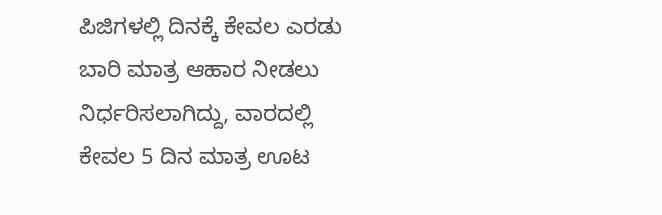ಪಿಜಿಗಳಲ್ಲಿ ದಿನಕ್ಕೆ ಕೇವಲ ಎರಡು ಬಾರಿ ಮಾತ್ರ ಆಹಾರ ನೀಡಲು ನಿರ್ಧರಿಸಲಾಗಿದ್ದು, ವಾರದಲ್ಲಿ ಕೇವಲ 5 ದಿನ ಮಾತ್ರ ಊಟ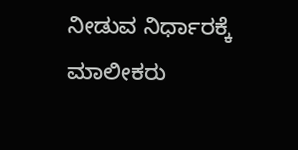ನೀಡುವ ನಿರ್ಧಾರಕ್ಕೆ ಮಾಲೀಕರು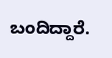ಬಂದಿದ್ದಾರೆ.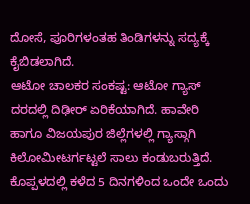ದೋಸೆ, ಪೂರಿಗಳಂತಹ ತಿಂಡಿಗಳನ್ನು ಸದ್ಯಕ್ಕೆ ಕೈಬಿಡಲಾಗಿದೆ.
ಆಟೋ ಚಾಲಕರ ಸಂಕಷ್ಟ: ಆಟೋ ಗ್ಯಾಸ್ ದರದಲ್ಲಿ ದಿಢೀರ್ ಏರಿಕೆಯಾಗಿದೆ. ಹಾವೇರಿ ಹಾಗೂ ವಿಜಯಪುರ ಜಿಲ್ಲೆಗಳಲ್ಲಿ ಗ್ಯಾಸ್ಗಾಗಿ ಕಿಲೋಮೀಟರ್ಗಟ್ಟಲೆ ಸಾಲು ಕಂಡುಬರುತ್ತಿದೆ. ಕೊಪ್ಪಳದಲ್ಲಿ ಕಳೆದ 5 ದಿನಗಳಿಂದ ಒಂದೇ ಒಂದು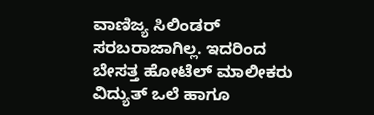ವಾಣಿಜ್ಯ ಸಿಲಿಂಡರ್ ಸರಬರಾಜಾಗಿಲ್ಲ. ಇದರಿಂದ ಬೇಸತ್ತ ಹೋಟೆಲ್ ಮಾಲೀಕರು ವಿದ್ಯುತ್ ಒಲೆ ಹಾಗೂ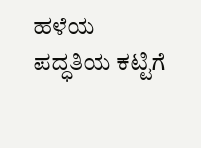ಹಳೆಯ ಪದ್ಧತಿಯ ಕಟ್ಟಿಗೆ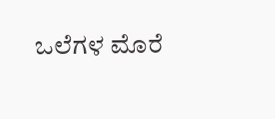ಒಲೆಗಳ ಮೊರೆ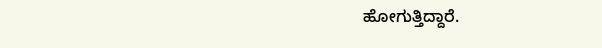ಹೋಗುತ್ತಿದ್ದಾರೆ.